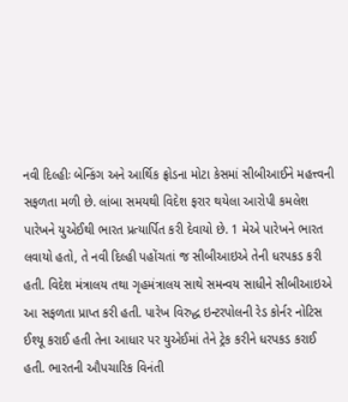નવી દિલ્હીઃ બેન્કિંગ અને આર્થિક ફ્રોડના મોટા કેસમાં સીબીઆઈને મહત્ત્વની સફળતા મળી છે. લાંબા સમયથી વિદેશ ફરાર થયેલા આરોપી કમલેશ પારેખને યુએઈથી ભારત પ્રત્યાર્પિત કરી દેવાયો છે. 1 મેએ પારેખને ભારત લવાયો હતો, તે નવી દિલ્હી પહોંચતાં જ સીબીઆઇએ તેની ધરપકડ કરી હતી. વિદેશ મંત્રાલય તથા ગૃહમંત્રાલય સાથે સમન્વય સાધીને સીબીઆઇએ આ સફળતા પ્રાપ્ત કરી હતી. પારેખ વિરુદ્ધ ઇન્ટરપોલની રેડ કોર્નર નોટિસ ઈશ્યૂ કરાઈ હતી તેના આધાર પર યુએઈમાં તેને ટ્રેક કરીને ધરપકડ કરાઈ હતી. ભારતની ઔપચારિક વિનંતી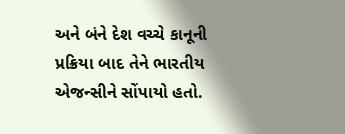અને બંને દેશ વચ્ચે કાનૂની પ્રક્રિયા બાદ તેને ભારતીય એજન્સીને સોંપાયો હતો.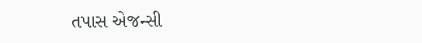તપાસ એજન્સી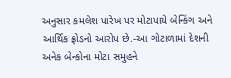અનુસાર કમલેશ પારેખ પર મોટાપાયે બેન્કિંગ અને આર્થિક ફ્રોડનો આરોપ છે.-આ ગોટાળામાં દેશની અનેક બેન્કોના મોટા સમુહને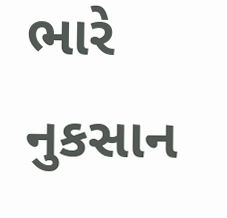ભારે નુકસાન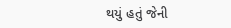થયું હતું જેની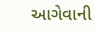આગેવાની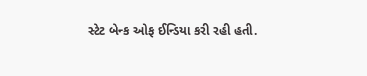સ્ટેટ બેન્ક ઓફ ઈન્ડિયા કરી રહી હતી.